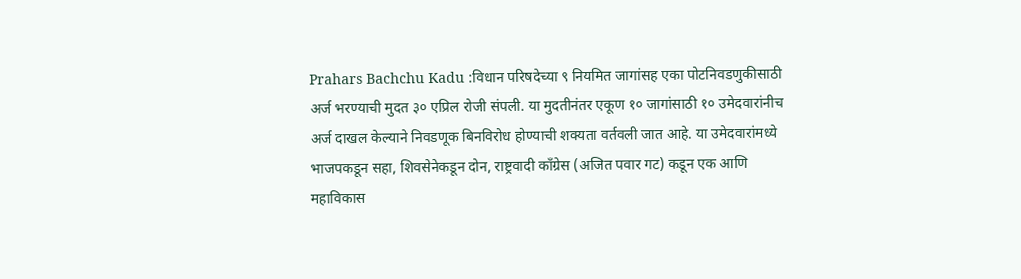Prahars Bachchu Kadu :विधान परिषदेच्या ९ नियमित जागांसह एका पोटनिवडणुकीसाठी अर्ज भरण्याची मुदत ३० एप्रिल रोजी संपली. या मुदतीनंतर एकूण १० जागांसाठी १० उमेदवारांनीच अर्ज दाखल केल्याने निवडणूक बिनविरोध होण्याची शक्यता वर्तवली जात आहे. या उमेदवारांमध्ये भाजपकडून सहा, शिवसेनेकडून दोन, राष्ट्रवादी काँग्रेस (अजित पवार गट) कडून एक आणि महाविकास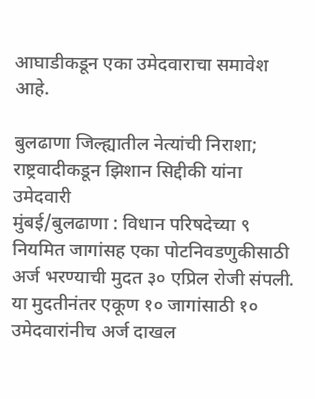आघाडीकडून एका उमेदवाराचा समावेश आहे.

बुलढाणा जिल्ह्यातील नेत्यांची निराशा; राष्ट्रवादीकडून झिशान सिद्दीकी यांना उमेदवारी
मुंबई/बुलढाणा : विधान परिषदेच्या ९ नियमित जागांसह एका पोटनिवडणुकीसाठी अर्ज भरण्याची मुदत ३० एप्रिल रोजी संपली. या मुदतीनंतर एकूण १० जागांसाठी १० उमेदवारांनीच अर्ज दाखल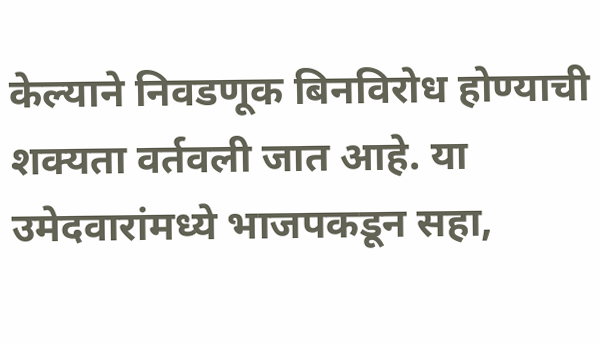केल्याने निवडणूक बिनविरोध होण्याची शक्यता वर्तवली जात आहे. या उमेदवारांमध्ये भाजपकडून सहा,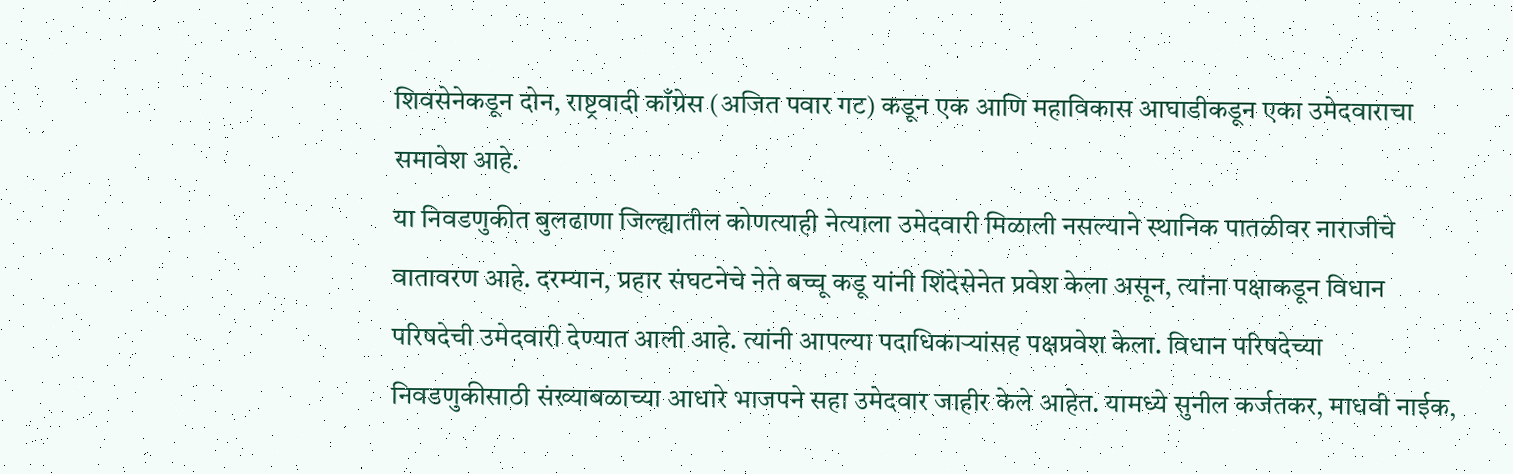शिवसेनेकडून दोन, राष्ट्रवादी काँग्रेस (अजित पवार गट) कडून एक आणि महाविकास आघाडीकडून एका उमेदवाराचा समावेश आहे.
या निवडणुकीत बुलढाणा जिल्ह्यातील कोणत्याही नेत्याला उमेदवारी मिळाली नसल्याने स्थानिक पातळीवर नाराजीचे वातावरण आहे. दरम्यान, प्रहार संघटनेचे नेते बच्चू कडू यांनी शिंदेसेनेत प्रवेश केला असून, त्यांना पक्षाकडून विधान परिषदेची उमेदवारी देण्यात आली आहे. त्यांनी आपल्या पदाधिकाऱ्यांसह पक्षप्रवेश केला. विधान परिषदेच्या निवडणुकीसाठी संख्याबळाच्या आधारे भाजपने सहा उमेदवार जाहीर केले आहेत. यामध्ये सुनील कर्जतकर, माधवी नाईक,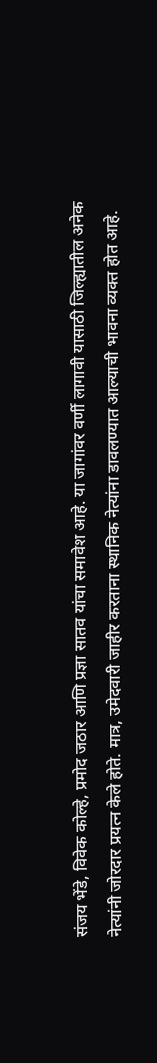संजय भेंडे, विवेक कोल्हे, प्रमोद जठार आणि प्रज्ञा सातव यांचा समावेश आहे. या जागांवर वर्णी लागावी यासाठी जिल्ह्यातील अनेक नेत्यांनी जोरदार प्रयत्न केले होते. मात्र, उमेदवारी जाहीर करताना स्थानिक नेत्यांना डावलण्यात आल्याची भावना व्यक्त होत आहे.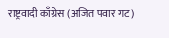राष्ट्रवादी काँग्रेस (अजित पवार गट)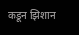कडून झिशान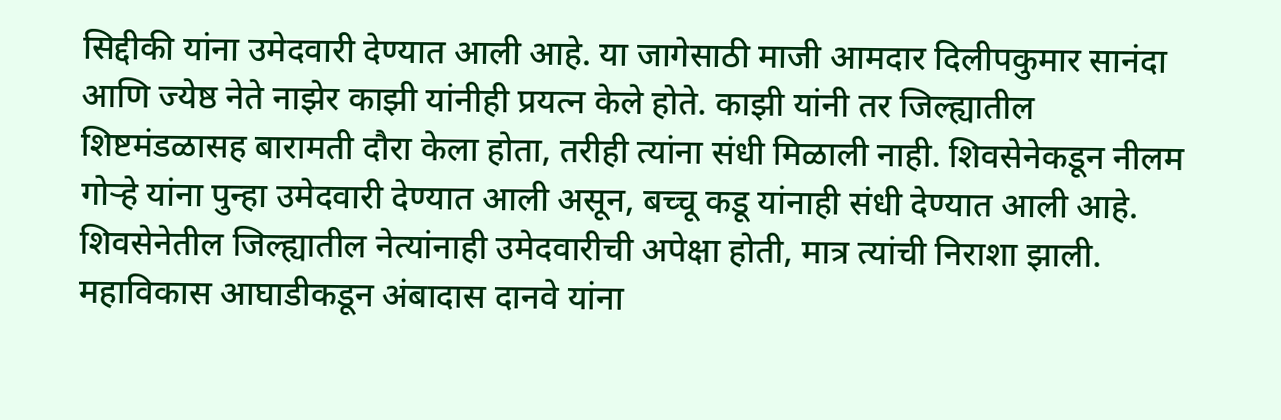सिद्दीकी यांना उमेदवारी देण्यात आली आहे. या जागेसाठी माजी आमदार दिलीपकुमार सानंदा आणि ज्येष्ठ नेते नाझेर काझी यांनीही प्रयत्न केले होते. काझी यांनी तर जिल्ह्यातील शिष्टमंडळासह बारामती दौरा केला होता, तरीही त्यांना संधी मिळाली नाही. शिवसेनेकडून नीलम गोऱ्हे यांना पुन्हा उमेदवारी देण्यात आली असून, बच्चू कडू यांनाही संधी देण्यात आली आहे. शिवसेनेतील जिल्ह्यातील नेत्यांनाही उमेदवारीची अपेक्षा होती, मात्र त्यांची निराशा झाली.
महाविकास आघाडीकडून अंबादास दानवे यांना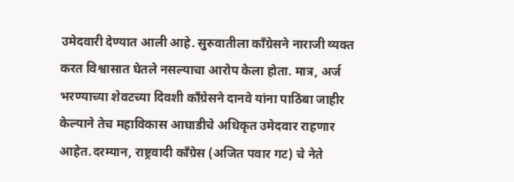उमेदवारी देण्यात आली आहे. सुरुवातीला काँग्रेसने नाराजी व्यक्त करत विश्वासात घेतले नसल्याचा आरोप केला होता. मात्र, अर्ज भरण्याच्या शेवटच्या दिवशी काँग्रेसने दानवे यांना पाठिंबा जाहीर केल्याने तेच महाविकास आघाडीचे अधिकृत उमेदवार राहणार आहेत.दरम्यान, राष्ट्रवादी काँग्रेस (अजित पवार गट) चे नेते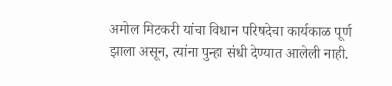अमोल मिटकरी यांचा विधान परिषदेचा कार्यकाळ पूर्ण झाला असून, त्यांना पुन्हा संधी देण्यात आलेली नाही.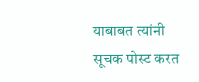याबाबत त्यांनी सूचक पोस्ट करत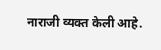नाराजी व्यक्त केली आहे.